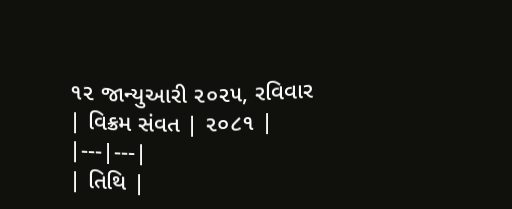૧૨ જાન્યુઆરી ૨૦૨૫, રવિવાર
| વિક્રમ સંવત | ૨૦૮૧ |
|---|---|
| તિથિ |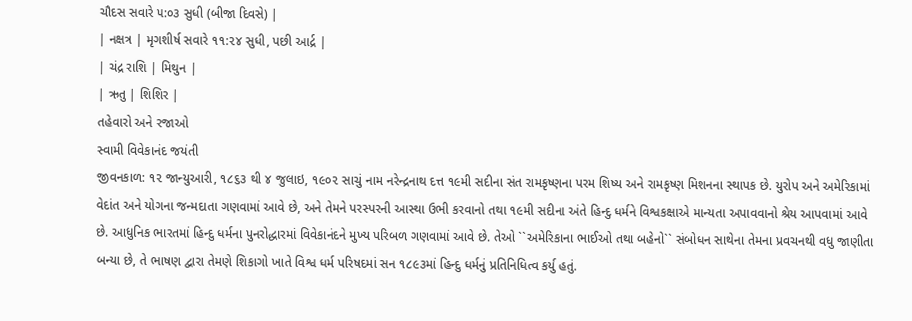ચૌદસ સવારે ૫:૦૩ સુધી (બીજા દિવસે) |
| નક્ષત્ર | મૃગશીર્ષ સવારે ૧૧:૨૪ સુધી, પછી આર્દ્ર |
| ચંદ્ર રાશિ | મિથુન |
| ઋતુ | શિશિર |
તહેવારો અને રજાઓ
સ્વામી વિવેકાનંદ જયંતી
જીવનકાળ: ૧૨ જાન્યુઆરી, ૧૮૬૩ થી ૪ જુલાઇ, ૧૯૦૨ સાચું નામ નરેન્દ્રનાથ દત્ત ૧૯મી સદીના સંત રામકૃષ્ણના પરમ શિષ્ય અને રામકૃષ્ણ મિશનના સ્થાપક છે. યુરોપ અને અમેરિકામાં વેદાંત અને યોગના જન્મદાતા ગણવામાં આવે છે, અને તેમને પરસ્પરની આસ્થા ઉભી કરવાનો તથા ૧૯મી સદીના અંતે હિન્દુ ધર્મને વિશ્વકક્ષાએ માન્યતા અપાવવાનો શ્રેય આપવામાં આવે છે. આધુનિક ભારતમાં હિન્દુ ધર્મના પુનરોદ્ધારમાં વિવેકાનંદને મુખ્ય પરિબળ ગણવામાં આવે છે. તેઓ ``અમેરિકાના ભાઈઓ તથા બહેનો`` સંબોધન સાથેના તેમના પ્રવચનથી વધુ જાણીતા બન્યા છે, તે ભાષણ દ્વારા તેમણે શિકાગો ખાતે વિશ્વ ધર્મ પરિષદમાં સન ૧૮૯૩માં હિન્દુ ધર્મનું પ્રતિનિધિત્વ કર્યુ હતું.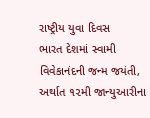રાષ્ટ્રીય યુવા દિવસ
ભારત દેશમાં સ્વામી વિવેકાનંદની જન્મ જયંતી, અર્થાત ૧૨મી જાન્યુઆરીના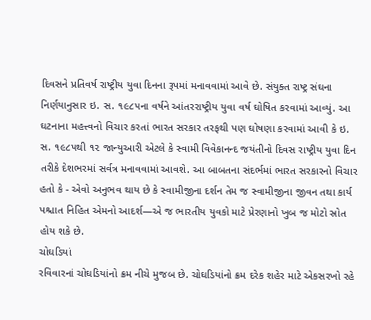દિવસને પ્રતિવર્ષ રાષ્ટ્રીય યુવા દિનના રૂપમાં મનાવવામાં આવે છે. સંયુક્ત રાષ્ટ્ર સંઘના નિર્ણયાનુસાર ઇ. સ. ૧૯૮૫ના વર્ષને આંતરરાષ્ટ્રીય યુવા વર્ષ ઘોષિત કરવામાં આવ્યું. આ ઘટનાના મહત્ત્વનો વિચાર કરતાં ભારત સરકાર તરફથી પણ ઘોષણા કરવામાં આવી કે ઇ. સ. ૧૯૮૫થી ૧૨ જાન્યુઆરી એટલે કે સ્વામી વિવેકાનન્દ જયંતીનો દિવસ રાષ્ટ્રીય યુવા દિન તરીકે દેશભરમાં સર્વત્ર મનાવવામાં આવશે. આ બાબતના સંદર્ભમાં ભારત સરકારનો વિચાર હતો કે - એવો અનુભવ થાય છે કે સ્વામીજીના દર્શન તેમ જ સ્વામીજીના જીવન તથા કાર્ય પશ્ચાત નિહિત એમનો આદર્શ—એ જ ભારતીય યુવકો માટે પ્રેરણાનો ખુબ જ મોટો સ્રોત હોય શકે છે.
ચોઘડિયાં
રવિવારનાં ચોઘડિયાંનો ક્રમ નીચે મુજબ છે. ચોઘડિયાંનો ક્રમ દરેક શહેર માટે એકસરખો રહે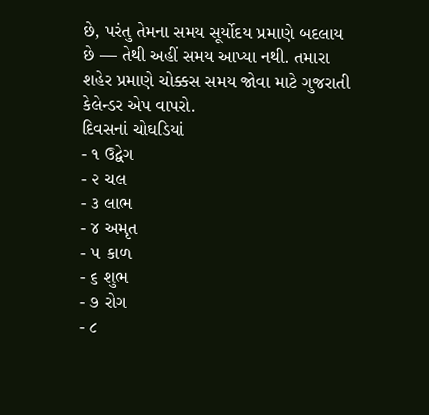છે, પરંતુ તેમના સમય સૂર્યોદય પ્રમાણે બદલાય છે — તેથી અહીં સમય આપ્યા નથી. તમારા શહેર પ્રમાણે ચોક્કસ સમય જોવા માટે ગુજરાતી કેલેન્ડર એપ વાપરો.
દિવસનાં ચોઘડિયાં
- ૧ ઉદ્વેગ
- ૨ ચલ
- ૩ લાભ
- ૪ અમૃત
- ૫ કાળ
- ૬ શુભ
- ૭ રોગ
- ૮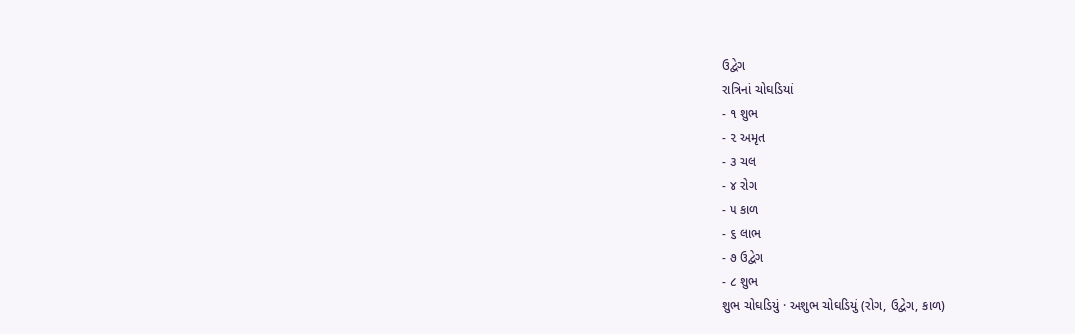ઉદ્વેગ
રાત્રિનાં ચોઘડિયાં
- ૧ શુભ
- ૨ અમૃત
- ૩ ચલ
- ૪ રોગ
- ૫ કાળ
- ૬ લાભ
- ૭ ઉદ્વેગ
- ૮ શુભ
શુભ ચોઘડિયું · અશુભ ચોઘડિયું (રોગ, ઉદ્વેગ, કાળ)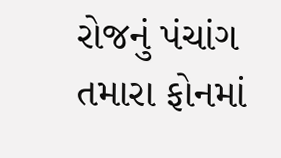રોજનું પંચાંગ તમારા ફોનમાં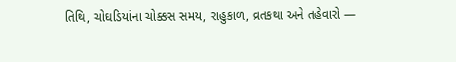તિથિ, ચોઘડિયાંના ચોક્કસ સમય, રાહુકાળ, વ્રતકથા અને તહેવારો —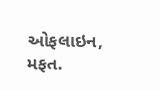ઓફલાઇન, મફત.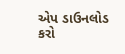એપ ડાઉનલોડ કરો